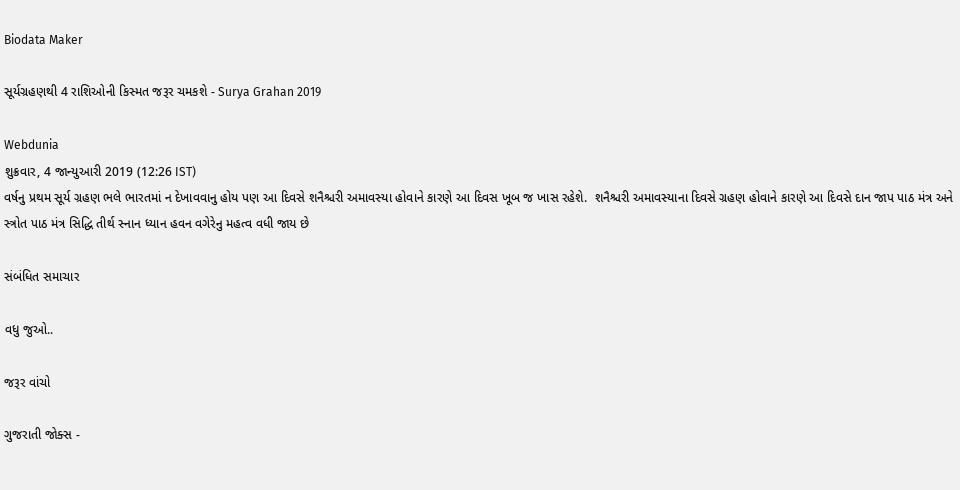Biodata Maker

સૂર્યગ્રહણથી 4 રાશિઓની કિસ્મત જરૂર ચમકશે - Surya Grahan 2019

Webdunia
શુક્રવાર, 4 જાન્યુઆરી 2019 (12:26 IST)
વર્ષનુ પ્રથમ સૂર્ય ગ્રહણ ભલે ભારતમાં ન દેખાવવાનુ હોય પણ આ દિવસે શનૈશ્ચરી અમાવસ્યા હોવાને કારણે આ દિવસ ખૂબ જ ખાસ રહેશે.  શનૈશ્ચરી અમાવસ્યાના દિવસે ગ્રહણ હોવાને કારણે આ દિવસે દાન જાપ પાઠ મંત્ર અને સ્ત્રોત પાઠ મંત્ર સિદ્ધિ તીર્થ સ્નાન ધ્યાન હવન વગેરેનુ મહત્વ વધી જાય છે

સંબંધિત સમાચાર

વધુ જુઓ..

જરૂર વાંચો

ગુજરાતી જોક્સ -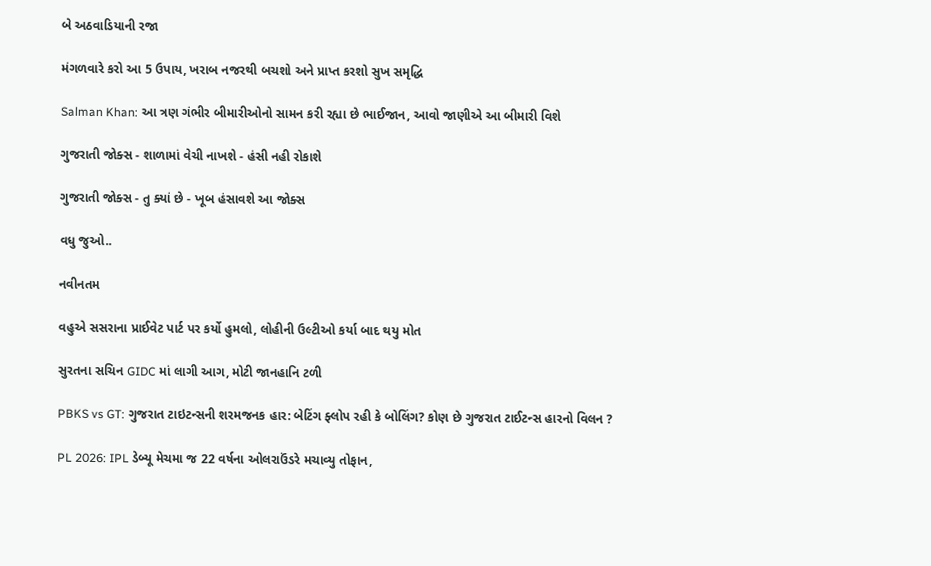બે અઠવાડિયાની રજા

મંગળવારે કરો આ 5 ઉપાય, ખરાબ નજરથી બચશો અને પ્રાપ્ત કરશો સુખ સમૃદ્ધિ

Salman Khan: આ ત્રણ ગંભીર બીમારીઓનો સામન કરી રહ્યા છે ભાઈજાન, આવો જાણીએ આ બીમારી વિશે

ગુજરાતી જોક્સ - શાળામાં વેચી નાખશે - હંસી નહી રોકાશે

ગુજરાતી જોક્સ - તુ ક્યાં છે - ખૂબ હંસાવશે આ જોક્સ

વધુ જુઓ..

નવીનતમ

વહુએ સસરાના પ્રાઈવેટ પાર્ટ પર કર્યો હુમલો, લોહીની ઉલ્ટીઓ કર્યા બાદ થયુ મોત

સુરતના સચિન GIDC માં લાગી આગ, મોટી જાનહાનિ ટળી

PBKS vs GT: ગુજરાત ટાઇટન્સની શરમજનક હાર: બેટિંગ ફ્લોપ રહી કે બોલિંગ? કોણ છે ગુજરાત ટાઈટન્સ હારનો વિલન ?

PL 2026: IPL ડેબ્યૂ મેચમા જ 22 વર્ષના ઓલરાઉંડરે મચાવ્યુ તોફાન,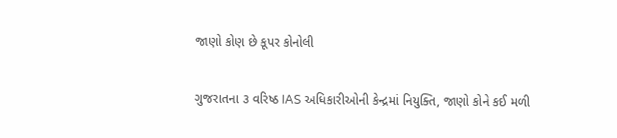જાણો કોણ છે કૂપર કોનોલી

ગુજરાતના ૩ વરિષ્ઠ IAS અધિકારીઓની કેન્દ્રમાં નિયુક્તિ, જાણો કોને કઈ મળી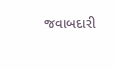જવાબદારી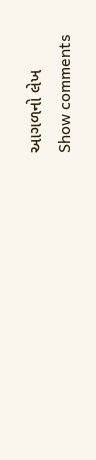આગળનો લેખ
Show comments